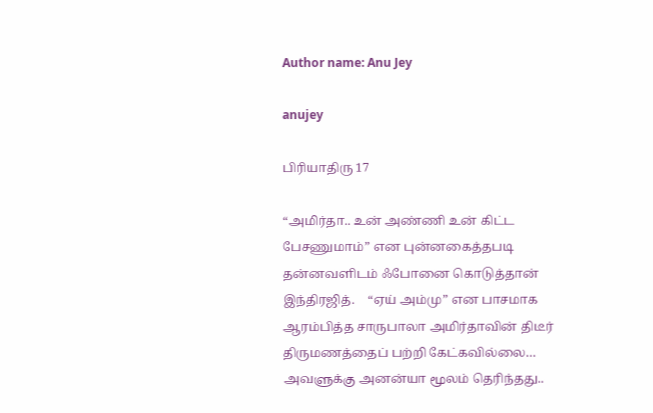Author name: Anu Jey

anujey

பிரியாதிரு 17

“அமிர்தா.. உன் அண்ணி உன் கிட்ட பேசணுமாம்” என புன்னகைத்தபடி தன்னவளிடம் ஃபோனை கொடுத்தான் இந்திரஜித்.    “ஏய் அம்மு” என பாசமாக ஆரம்பித்த சாருபாலா அமிர்தாவின் திடீர் திருமணத்தைப் பற்றி கேட்கவில்லை…    அவளுக்கு அனன்யா மூலம் தெரிந்தது..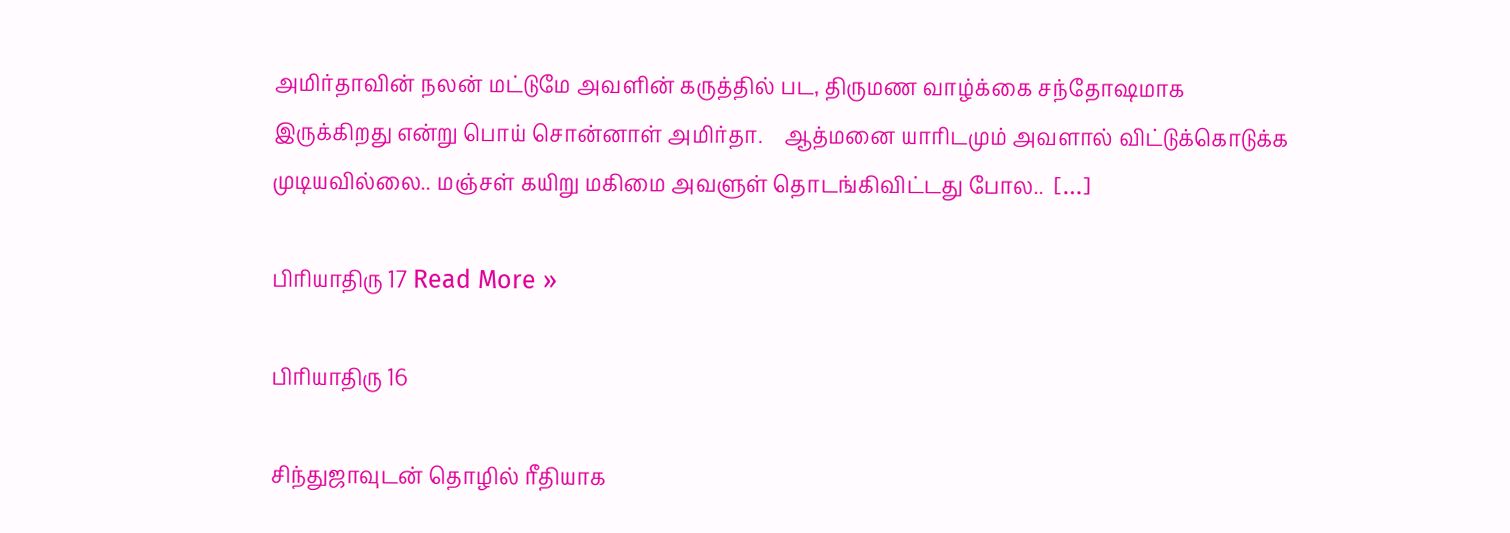அமிர்தாவின் நலன் மட்டுமே அவளின் கருத்தில் பட, திருமண வாழ்க்கை சந்தோஷமாக இருக்கிறது என்று பொய் சொன்னாள் அமிர்தா.    ஆத்மனை யாரிடமும் அவளால் விட்டுக்கொடுக்க முடியவில்லை.. மஞ்சள் கயிறு மகிமை அவளுள் தொடங்கிவிட்டது போல..  […]

பிரியாதிரு 17 Read More »

பிரியாதிரு 16

சிந்துஜாவுடன் தொழில் ரீதியாக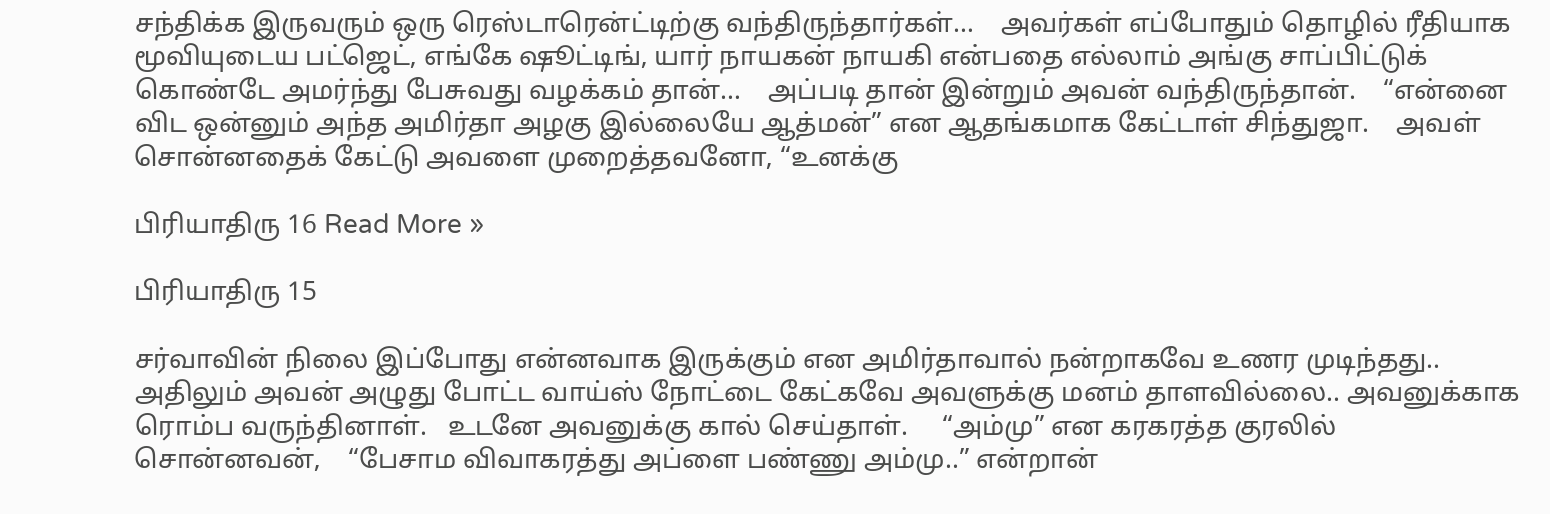சந்திக்க இருவரும் ஒரு ரெஸ்டாரென்ட்டிற்கு வந்திருந்தார்கள்…    அவர்கள் எப்போதும் தொழில் ரீதியாக மூவியுடைய பட்ஜெட், எங்கே ஷூட்டிங், யார் நாயகன் நாயகி என்பதை எல்லாம் அங்கு சாப்பிட்டுக் கொண்டே அமர்ந்து பேசுவது வழக்கம் தான்…    அப்படி தான் இன்றும் அவன் வந்திருந்தான்.    “என்னை விட ஒன்னும் அந்த அமிர்தா அழகு இல்லையே ஆத்மன்” என ஆதங்கமாக கேட்டாள் சிந்துஜா.    அவள் சொன்னதைக் கேட்டு அவளை முறைத்தவனோ, “உனக்கு

பிரியாதிரு 16 Read More »

பிரியாதிரு 15

சர்வாவின் நிலை இப்போது என்னவாக இருக்கும் என அமிர்தாவால் நன்றாகவே உணர முடிந்தது..    அதிலும் அவன் அழுது போட்ட வாய்ஸ் நோட்டை கேட்கவே அவளுக்கு மனம் தாளவில்லை.. அவனுக்காக ரொம்ப வருந்தினாள்.   உடனே அவனுக்கு கால் செய்தாள்.     “அம்மு” என கரகரத்த குரலில் சொன்னவன்,    “பேசாம விவாகரத்து அப்ளை பண்ணு அம்மு..” என்றான்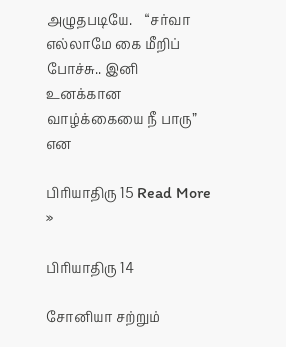அழுதபடியே.    “சர்வா எல்லாமே கை மீறிப் போச்சு.. இனி உனக்கான வாழ்க்கையை நீ பாரு” என

பிரியாதிரு 15 Read More »

பிரியாதிரு 14

சோனியா சற்றும்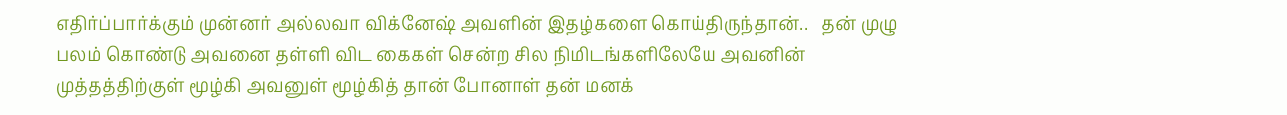எதிர்ப்பார்க்கும் முன்னர் அல்லவா விக்னேஷ் அவளின் இதழ்களை கொய்திருந்தான்..   தன் முழு பலம் கொண்டு அவனை தள்ளி விட கைகள் சென்ற சில நிமிடங்களிலேயே அவனின் முத்தத்திற்குள் மூழ்கி அவனுள் மூழ்கித் தான் போனாள் தன் மனக்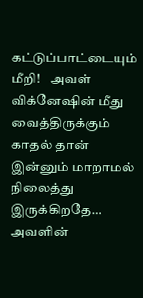கட்டுப்பாட்டையும் மீறி!    அவள் விக்னேஷின் மீது வைத்திருக்கும் காதல் தான் இன்னும் மாறாமல் நிலைத்து இருக்கிறதே…    அவளின்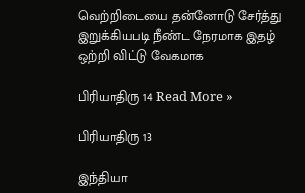வெற்றிடையை தன்னோடு சேர்த்து இறுக்கியபடி நீண்ட நேரமாக இதழ் ஒற்றி விட்டு வேகமாக

பிரியாதிரு 14 Read More »

பிரியாதிரு 13

இந்தியா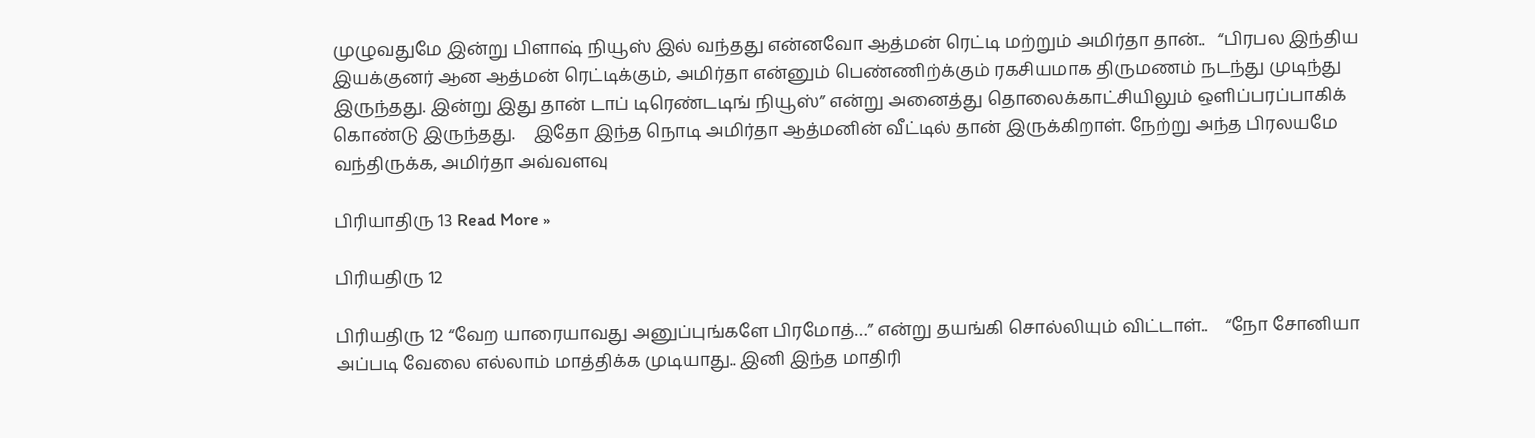முழுவதுமே இன்று பிளாஷ் நியூஸ் இல் வந்தது என்னவோ ஆத்மன் ரெட்டி மற்றும் அமிர்தா தான்..   “பிரபல இந்திய இயக்குனர் ஆன ஆத்மன் ரெட்டிக்கும், அமிர்தா என்னும் பெண்ணிற்க்கும் ரகசியமாக திருமணம் நடந்து முடிந்து இருந்தது. இன்று இது தான் டாப் டிரெண்டடிங் நியூஸ்” என்று அனைத்து தொலைக்காட்சியிலும் ஒளிப்பரப்பாகிக் கொண்டு இருந்தது.    இதோ இந்த நொடி அமிர்தா ஆத்மனின் வீட்டில் தான் இருக்கிறாள். நேற்று அந்த பிரலயமே வந்திருக்க, அமிர்தா அவ்வளவு

பிரியாதிரு 13 Read More »

பிரியதிரு 12

பிரியதிரு 12 “வேற யாரையாவது அனுப்புங்களே பிரமோத்…” என்று தயங்கி சொல்லியும் விட்டாள்..    “நோ சோனியா அப்படி வேலை எல்லாம் மாத்திக்க முடியாது.. இனி இந்த மாதிரி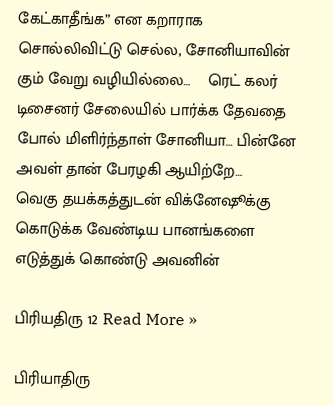கேட்காதீங்க” என கறாராக சொல்லிவிட்டு செல்ல, சோனியாவின் கும் வேறு வழியில்லை…    ரெட் கலர் டிசைனர் சேலையில் பார்க்க தேவதை போல் மிளிர்ந்தாள் சோனியா… பின்னே அவள் தான் பேரழகி ஆயிற்றே…    வெகு தயக்கத்துடன் விக்னேஷூக்கு கொடுக்க வேண்டிய பானங்களை எடுத்துக் கொண்டு அவனின்

பிரியதிரு 12 Read More »

பிரியாதிரு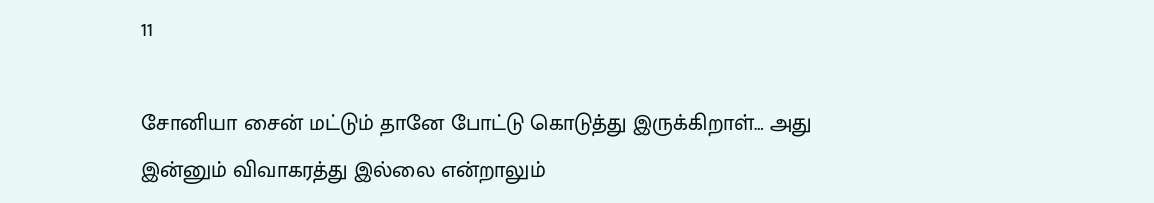11

சோனியா சைன் மட்டும் தானே போட்டு கொடுத்து இருக்கிறாள்… அது இன்னும் விவாகரத்து இல்லை என்றாலும்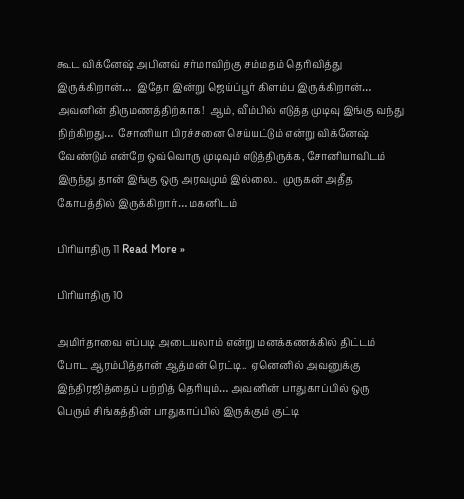கூட விக்னேஷ் அபினவ் சர்மாவிற்கு சம்மதம் தெரிவித்து இருக்கிறான்…  இதோ இன்று ஜெய்ப்பூர் கிளம்ப இருக்கிறான்… அவனின் திருமணத்திற்காக!  ஆம், வீம்பில் எடுத்த முடிவு இங்கு வந்து நிற்கிறது…  சோனியா பிரச்சனை செய்யட்டும் என்று விக்னேஷ் வேண்டும் என்றே ஒவ்வொரு முடிவும் எடுத்திருக்க, சோனியாவிடம் இருந்து தான் இங்கு ஒரு அரவமும் இல்லை..  முருகன் அதீத கோபத்தில் இருக்கிறார்… மகனிடம்

பிரியாதிரு 11 Read More »

பிரியாதிரு 10

அமிர்தாவை எப்படி அடையலாம் என்று மனக்கணக்கில் திட்டம் போட ஆரம்பித்தான் ஆத்மன் ரெட்டி..  ஏனெனில் அவனுக்கு இந்திரஜித்தைப் பற்றித் தெரியும்… அவனின் பாதுகாப்பில் ஒரு பெரும் சிங்கத்தின் பாதுகாப்பில் இருக்கும் குட்டி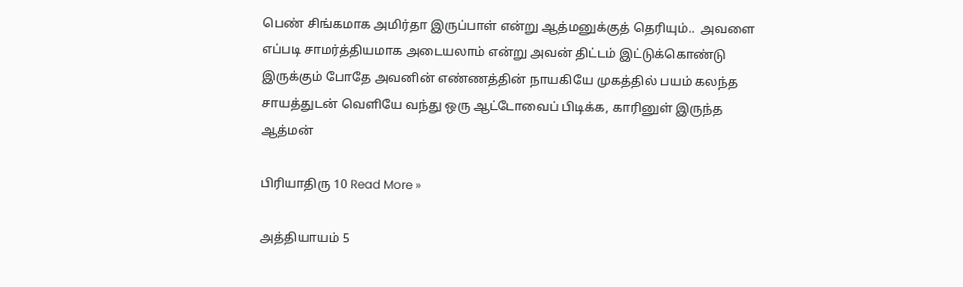பெண் சிங்கமாக அமிர்தா இருப்பாள் என்று ஆத்மனுக்குத் தெரியும்..  அவளை எப்படி சாமர்த்தியமாக அடையலாம் என்று அவன் திட்டம் இட்டுக்கொண்டு இருக்கும் போதே அவனின் எண்ணத்தின் நாயகியே முகத்தில் பயம் கலந்த சாயத்துடன் வெளியே வந்து ஒரு ஆட்டோவைப் பிடிக்க, காரினுள் இருந்த ஆத்மன்

பிரியாதிரு 10 Read More »

அத்தியாயம் 5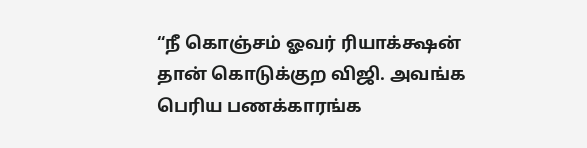“நீ கொஞ்சம் ஓவர் ரியாக்க்ஷன் தான் கொடுக்குற விஜி. அவங்க பெரிய பணக்காரங்க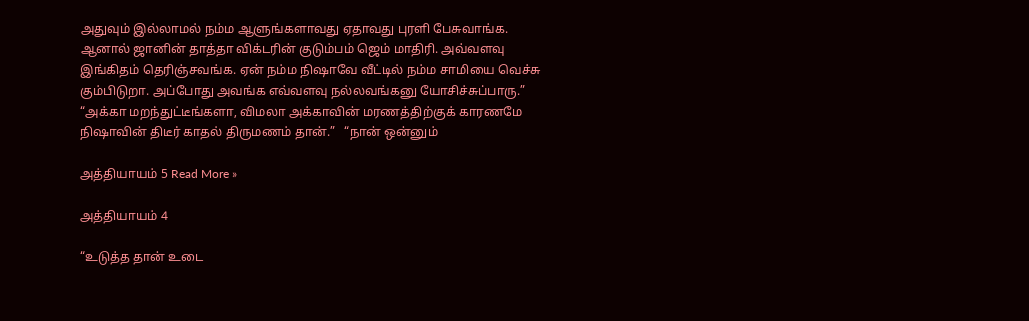அதுவும் இல்லாமல் நம்ம ஆளுங்களாவது ஏதாவது புரளி பேசுவாங்க. ஆனால் ஜானின் தாத்தா விக்டரின் குடும்பம் ஜெம் மாதிரி. அவ்வளவு இங்கிதம் தெரிஞ்சவங்க. ஏன் நம்ம நிஷாவே வீட்டில் நம்ம சாமியை வெச்சு கும்பிடுறா. அப்போது அவங்க எவ்வளவு நல்லவங்கனு யோசிச்சுப்பாரு.”   “அக்கா மறந்துட்டீங்களா, விமலா அக்காவின் மரணத்திற்குக் காரணமே நிஷாவின் திடீர் காதல் திருமணம் தான்.”   “நான் ஒன்னும்

அத்தியாயம் 5 Read More »

அத்தியாயம் 4

“உடுத்த தான் உடை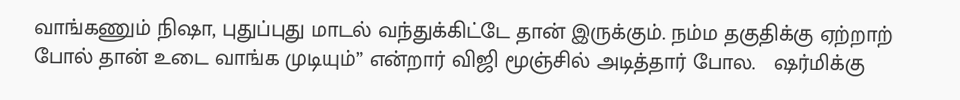வாங்கணும் நிஷா, புதுப்புது மாடல் வந்துக்கிட்டே தான் இருக்கும். நம்ம தகுதிக்கு ஏற்றாற் போல் தான் உடை வாங்க முடியும்” என்றார் விஜி மூஞ்சில் அடித்தார் போல.   ஷர்மிக்கு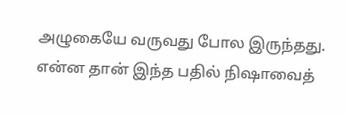அழுகையே வருவது போல இருந்தது. என்ன தான் இந்த பதில் நிஷாவைத்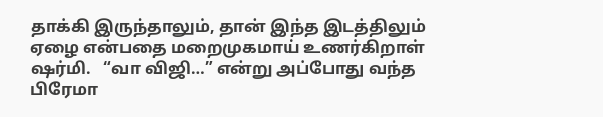தாக்கி இருந்தாலும், தான் இந்த இடத்திலும் ஏழை என்பதை மறைமுகமாய் உணர்கிறாள் ஷர்மி.   “வா விஜி…” என்று அப்போது வந்த பிரேமா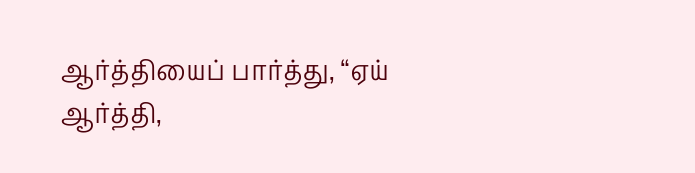ஆர்த்தியைப் பார்த்து, “ஏய் ஆர்த்தி,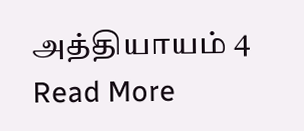அத்தியாயம் 4 Read More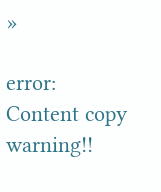»

error: Content copy warning!!